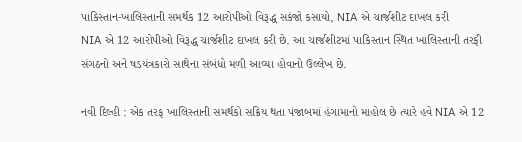પાકિસ્તાન-ખાલિસ્તાની સમર્થક 12 આરોપીઓ વિરૂદ્ધ સકંજો કસાયો, NIA એ ચાર્જશીટ દાખલ કરી
NIA એ 12 આરોપીઓ વિરૂદ્ધ ચાર્જશીટ દાખલ કરી છે. આ ચાર્જશીટમાં પાકિસ્તાન સ્થિત ખાલિસ્તાની તરફી સંગઠનો અને ષડયંત્રકારો સાથેના સંબંધો મળી આવ્યા હોવાનો ઉલ્લેખ છે.

નવી દિલ્હી : એક તરફ ખાલિસ્તાની સમર્થકો સક્રિય થતા પંજાબમાં હંગામાનો માહોલ છે ત્યારે હવે NIA એ 12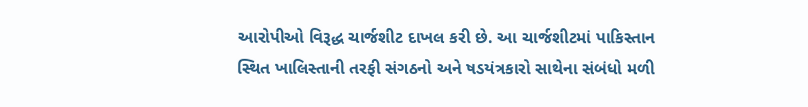આરોપીઓ વિરૂદ્ધ ચાર્જશીટ દાખલ કરી છે. આ ચાર્જશીટમાં પાકિસ્તાન સ્થિત ખાલિસ્તાની તરફી સંગઠનો અને ષડયંત્રકારો સાથેના સંબંધો મળી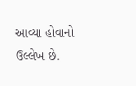આવ્યા હોવાનો ઉલ્લેખ છે.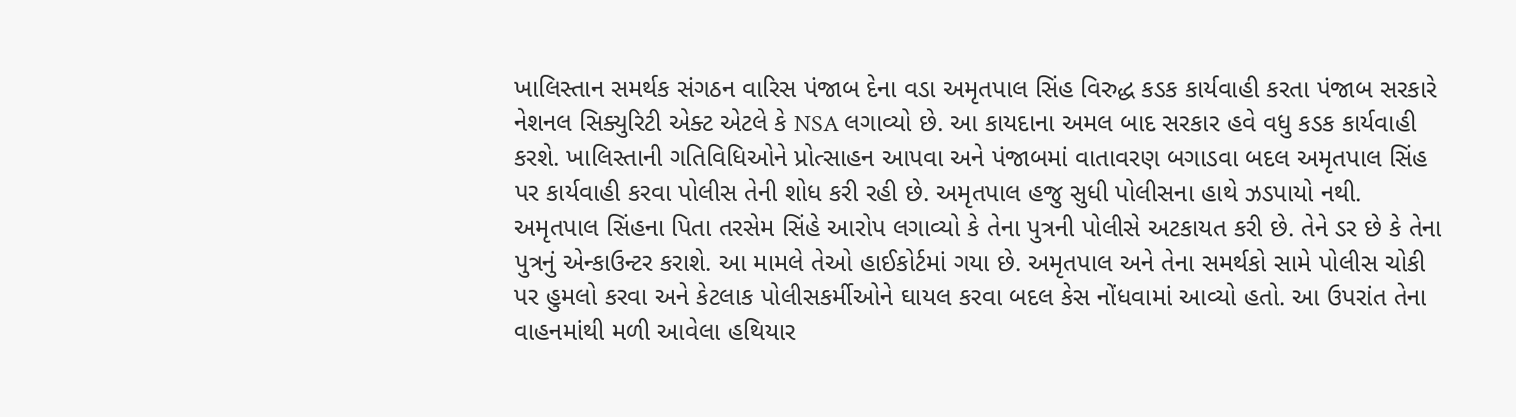ખાલિસ્તાન સમર્થક સંગઠન વારિસ પંજાબ દેના વડા અમૃતપાલ સિંહ વિરુદ્ધ કડક કાર્યવાહી કરતા પંજાબ સરકારે નેશનલ સિક્યુરિટી એક્ટ એટલે કે NSA લગાવ્યો છે. આ કાયદાના અમલ બાદ સરકાર હવે વધુ કડક કાર્યવાહી કરશે. ખાલિસ્તાની ગતિવિધિઓને પ્રોત્સાહન આપવા અને પંજાબમાં વાતાવરણ બગાડવા બદલ અમૃતપાલ સિંહ પર કાર્યવાહી કરવા પોલીસ તેની શોધ કરી રહી છે. અમૃતપાલ હજુ સુધી પોલીસના હાથે ઝડપાયો નથી.
અમૃતપાલ સિંહના પિતા તરસેમ સિંહે આરોપ લગાવ્યો કે તેના પુત્રની પોલીસે અટકાયત કરી છે. તેને ડર છે કે તેના પુત્રનું એન્કાઉન્ટર કરાશે. આ મામલે તેઓ હાઈકોર્ટમાં ગયા છે. અમૃતપાલ અને તેના સમર્થકો સામે પોલીસ ચોકી પર હુમલો કરવા અને કેટલાક પોલીસકર્મીઓને ઘાયલ કરવા બદલ કેસ નોંધવામાં આવ્યો હતો. આ ઉપરાંત તેના વાહનમાંથી મળી આવેલા હથિયાર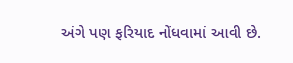અંગે પણ ફરિયાદ નોંધવામાં આવી છે.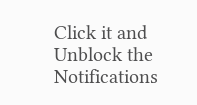Click it and Unblock the Notifications